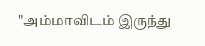"அம்மாவிடம் இருந்து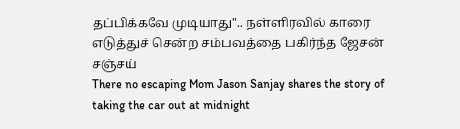தப்பிக்கவே முடியாது".. நள்ளிரவில் காரை எடுத்துச் சென்ற சம்பவத்தை பகிர்ந்த ஜேசன் சஞ்சய்
There no escaping Mom Jason Sanjay shares the story of taking the car out at midnight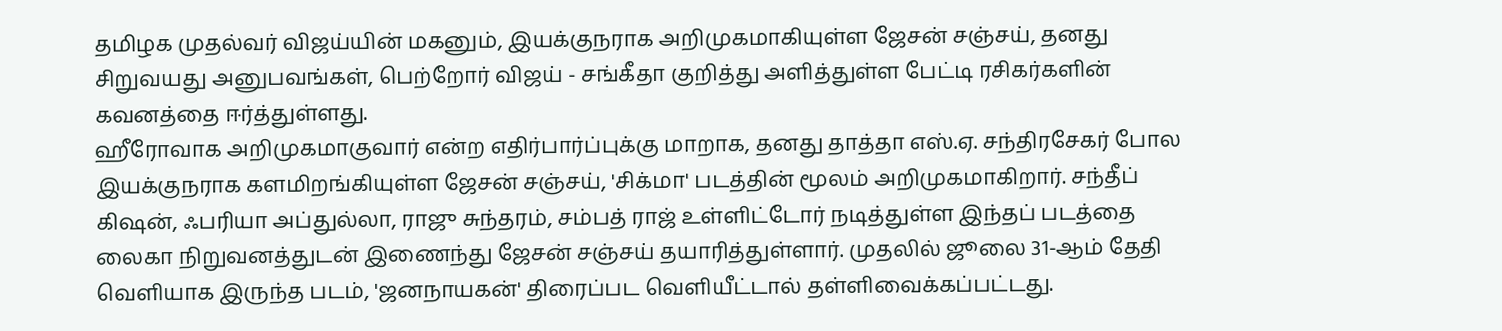தமிழக முதல்வர் விஜய்யின் மகனும், இயக்குநராக அறிமுகமாகியுள்ள ஜேசன் சஞ்சய், தனது சிறுவயது அனுபவங்கள், பெற்றோர் விஜய் - சங்கீதா குறித்து அளித்துள்ள பேட்டி ரசிகர்களின் கவனத்தை ஈர்த்துள்ளது.
ஹீரோவாக அறிமுகமாகுவார் என்ற எதிர்பார்ப்புக்கு மாறாக, தனது தாத்தா எஸ்.ஏ. சந்திரசேகர் போல இயக்குநராக களமிறங்கியுள்ள ஜேசன் சஞ்சய், 'சிக்மா' படத்தின் மூலம் அறிமுகமாகிறார். சந்தீப் கிஷன், ஃபரியா அப்துல்லா, ராஜு சுந்தரம், சம்பத் ராஜ் உள்ளிட்டோர் நடித்துள்ள இந்தப் படத்தை லைகா நிறுவனத்துடன் இணைந்து ஜேசன் சஞ்சய் தயாரித்துள்ளார். முதலில் ஜூலை 31-ஆம் தேதி வெளியாக இருந்த படம், 'ஜனநாயகன்' திரைப்பட வெளியீட்டால் தள்ளிவைக்கப்பட்டது.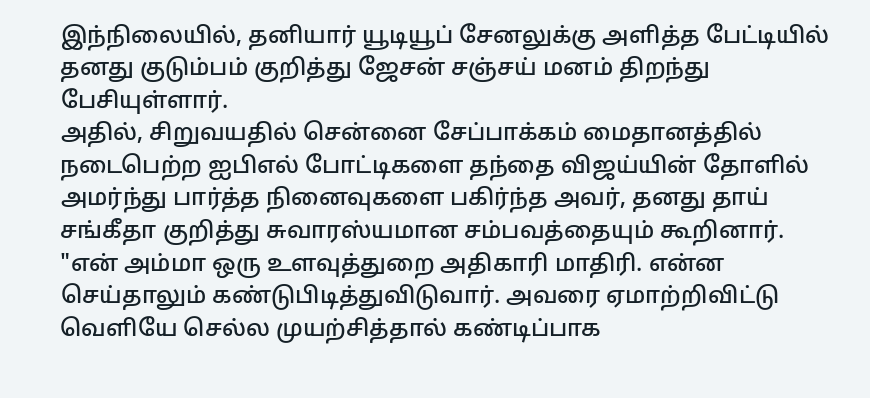இந்நிலையில், தனியார் யூடியூப் சேனலுக்கு அளித்த பேட்டியில் தனது குடும்பம் குறித்து ஜேசன் சஞ்சய் மனம் திறந்து பேசியுள்ளார்.
அதில், சிறுவயதில் சென்னை சேப்பாக்கம் மைதானத்தில் நடைபெற்ற ஐபிஎல் போட்டிகளை தந்தை விஜய்யின் தோளில் அமர்ந்து பார்த்த நினைவுகளை பகிர்ந்த அவர், தனது தாய் சங்கீதா குறித்து சுவாரஸ்யமான சம்பவத்தையும் கூறினார்.
"என் அம்மா ஒரு உளவுத்துறை அதிகாரி மாதிரி. என்ன செய்தாலும் கண்டுபிடித்துவிடுவார். அவரை ஏமாற்றிவிட்டு வெளியே செல்ல முயற்சித்தால் கண்டிப்பாக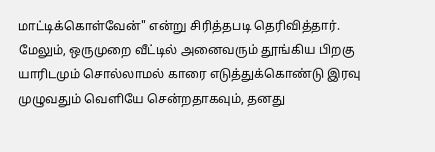மாட்டிக்கொள்வேன்" என்று சிரித்தபடி தெரிவித்தார்.
மேலும், ஒருமுறை வீட்டில் அனைவரும் தூங்கிய பிறகு யாரிடமும் சொல்லாமல் காரை எடுத்துக்கொண்டு இரவு முழுவதும் வெளியே சென்றதாகவும், தனது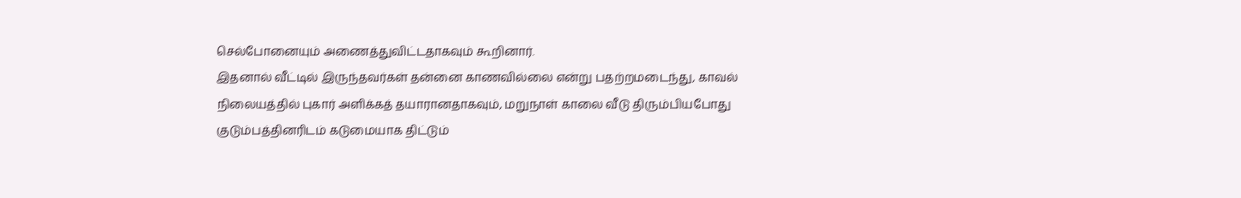செல்போனையும் அணைத்துவிட்டதாகவும் கூறினார்.
இதனால் வீட்டில் இருந்தவர்கள் தன்னை காணவில்லை என்று பதற்றமடைந்து, காவல் நிலையத்தில் புகார் அளிக்கத் தயாரானதாகவும், மறுநாள் காலை வீடு திரும்பியபோது குடும்பத்தினரிடம் கடுமையாக திட்டும்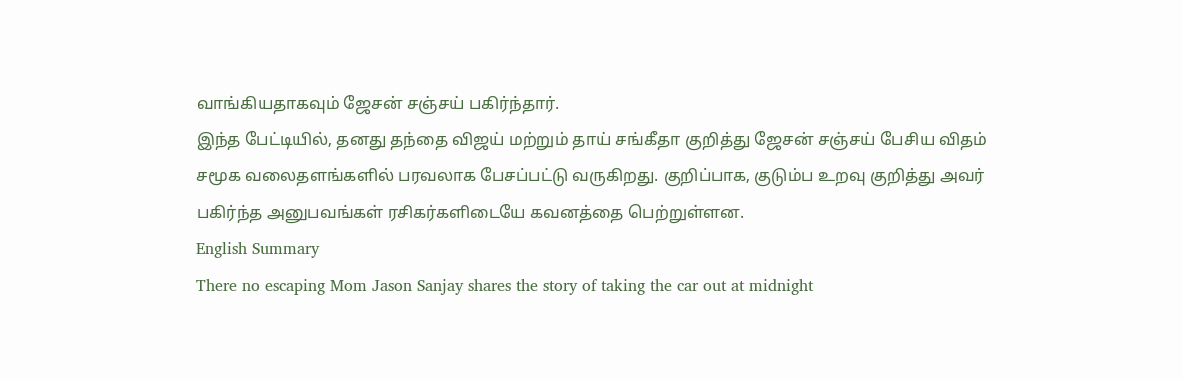வாங்கியதாகவும் ஜேசன் சஞ்சய் பகிர்ந்தார்.
இந்த பேட்டியில், தனது தந்தை விஜய் மற்றும் தாய் சங்கீதா குறித்து ஜேசன் சஞ்சய் பேசிய விதம் சமூக வலைதளங்களில் பரவலாக பேசப்பட்டு வருகிறது. குறிப்பாக, குடும்ப உறவு குறித்து அவர் பகிர்ந்த அனுபவங்கள் ரசிகர்களிடையே கவனத்தை பெற்றுள்ளன.
English Summary
There no escaping Mom Jason Sanjay shares the story of taking the car out at midnight